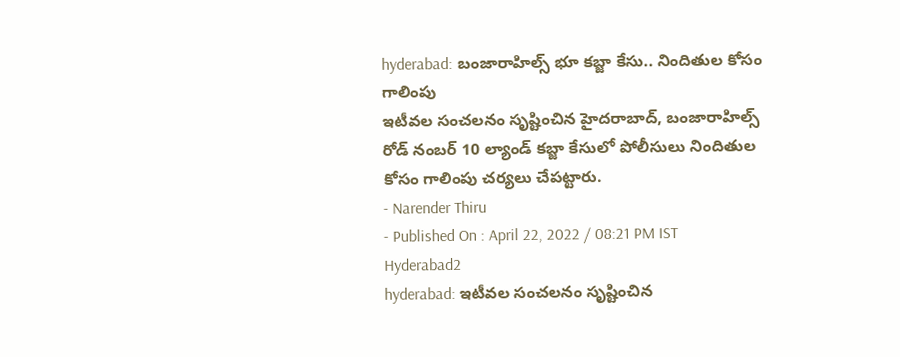hyderabad: బంజారాహిల్స్ భూ కబ్జా కేసు.. నిందితుల కోసం గాలింపు
ఇటీవల సంచలనం సృష్టించిన హైదరాబాద్, బంజారాహిల్స్ రోడ్ నంబర్ 10 ల్యాండ్ కబ్జా కేసులో పోలీసులు నిందితుల కోసం గాలింపు చర్యలు చేపట్టారు.
- Narender Thiru
- Published On : April 22, 2022 / 08:21 PM IST
Hyderabad2
hyderabad: ఇటీవల సంచలనం సృష్టించిన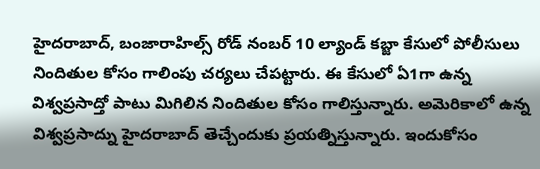హైదరాబాద్, బంజారాహిల్స్ రోడ్ నంబర్ 10 ల్యాండ్ కబ్జా కేసులో పోలీసులు నిందితుల కోసం గాలింపు చర్యలు చేపట్టారు. ఈ కేసులో ఏ1గా ఉన్న విశ్వప్రసాద్తో పాటు మిగిలిన నిందితుల కోసం గాలిస్తున్నారు. అమెరికాలో ఉన్న విశ్వప్రసాద్ను హైదరాబాద్ తెచ్చేందుకు ప్రయత్నిస్తున్నారు. ఇందుకోసం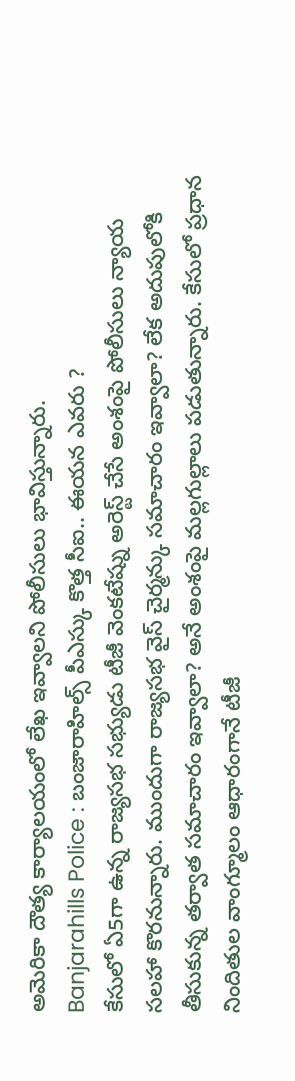అమెరికా దౌత్య కార్యాలయంలో లేఖ ఇవ్వాలని పోలీసులు భావిస్తున్నారు.
Banjarahills Police : బంజారాహిల్స్ పీఎస్కు కొత్త సీఐ.. ఈయన ఎవరు ?
కేసులో ఏ5గా ఉన్న రాజ్యసభ సభ్యుడు టీజీ వెంకటేష్ను అరెస్ట్ చేసే అంశంపై పోలీసులు న్యాయ సలహా కొరనున్నారు. ముందుగా రాజ్యసభ వైస్ చైర్మన్కు సమాచారం ఇవ్వాలా? లేక అదుపులోకి తీసుకున్న తర్వాత సమాచారం ఇవ్వాలా? అనే అంశంపై మల్లగుల్లాలు పడుతున్నారు. కేసులో ప్రధాన నిందితుల వాంగ్మూలం ఆధారంగానే టీజీ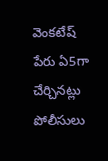వెంకటేష్ పేరు ఏ5గా చేర్చినట్లు పోలీసులు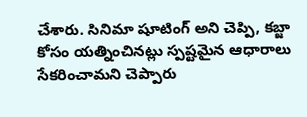చేశారు. సినిమా షూటింగ్ అని చెప్పి, కబ్జా కోసం యత్నించినట్లు స్పష్టమైన ఆధారాలు సేకరించామని చెప్పారు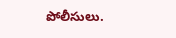పోలీసులు.